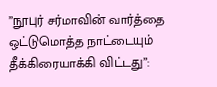”நூபுர் சர்மாவின் வார்த்தை ஒட்டுமொத்த நாட்டையும் தீக்கிரையாக்கி விட்டது”: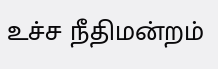உச்ச நீதிமன்றம்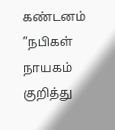கண்டனம்
”நபிகள் நாயகம் குறித்து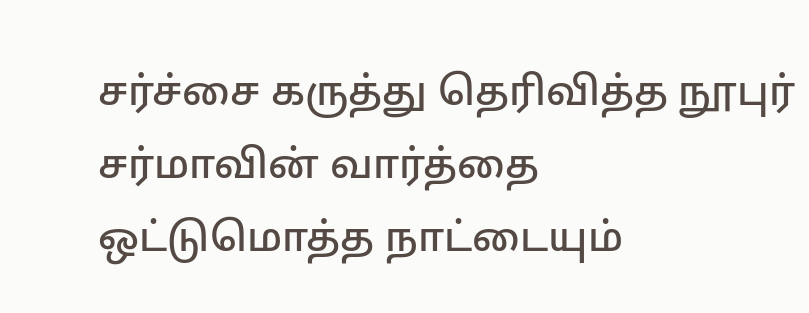சர்ச்சை கருத்து தெரிவித்த நூபுர் சர்மாவின் வார்த்தை ஒட்டுமொத்த நாட்டையும்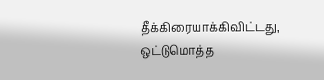தீக்கிரையாக்கிவிட்டது, ஒட்டுமொத்த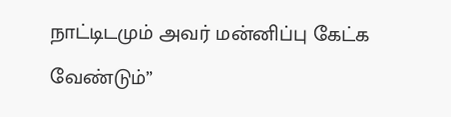நாட்டிடமும் அவர் மன்னிப்பு கேட்க வேண்டும்”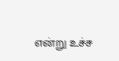என்று உச்ச